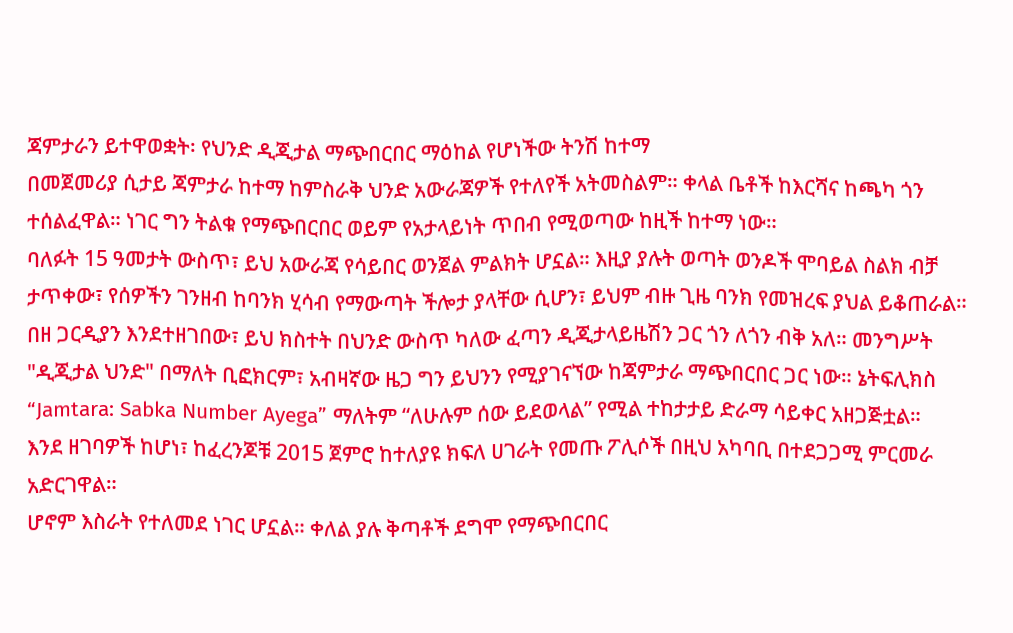ጃምታራን ይተዋወቋት፡ የህንድ ዲጂታል ማጭበርበር ማዕከል የሆነችው ትንሽ ከተማ
በመጀመሪያ ሲታይ ጃምታራ ከተማ ከምስራቅ ህንድ አውራጃዎች የተለየች አትመስልም። ቀላል ቤቶች ከእርሻና ከጫካ ጎን ተሰልፈዋል። ነገር ግን ትልቁ የማጭበርበር ወይም የአታላይነት ጥበብ የሚወጣው ከዚች ከተማ ነው።
ባለፉት 15 ዓመታት ውስጥ፣ ይህ አውራጃ የሳይበር ወንጀል ምልክት ሆኗል። እዚያ ያሉት ወጣት ወንዶች ሞባይል ስልክ ብቻ ታጥቀው፣ የሰዎችን ገንዘብ ከባንክ ሂሳብ የማውጣት ችሎታ ያላቸው ሲሆን፣ ይህም ብዙ ጊዜ ባንክ የመዝረፍ ያህል ይቆጠራል።
በዘ ጋርዲያን እንደተዘገበው፣ ይህ ክስተት በህንድ ውስጥ ካለው ፈጣን ዲጂታላይዜሽን ጋር ጎን ለጎን ብቅ አለ። መንግሥት "ዲጂታል ህንድ" በማለት ቢፎክርም፣ አብዛኛው ዜጋ ግን ይህንን የሚያገናኘው ከጃምታራ ማጭበርበር ጋር ነው። ኔትፍሊክስ “Jamtara: Sabka Number Ayega” ማለትም “ለሁሉም ሰው ይደወላል” የሚል ተከታታይ ድራማ ሳይቀር አዘጋጅቷል።
እንደ ዘገባዎች ከሆነ፣ ከፈረንጆቹ 2015 ጀምሮ ከተለያዩ ክፍለ ሀገራት የመጡ ፖሊሶች በዚህ አካባቢ በተደጋጋሚ ምርመራ አድርገዋል።
ሆኖም እስራት የተለመደ ነገር ሆኗል። ቀለል ያሉ ቅጣቶች ደግሞ የማጭበርበር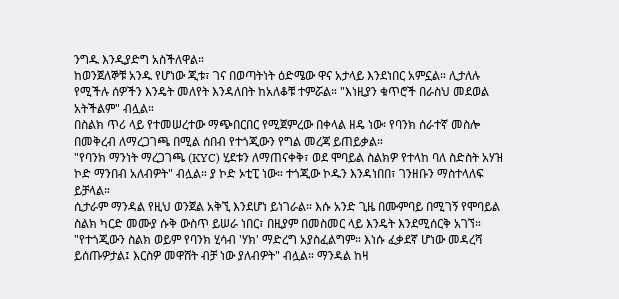ንግዱ እንዲያድግ አስችለዋል።
ከወንጀለኞቹ አንዱ የሆነው ጂቱ፣ ገና በወጣትነት ዕድሜው ዋና አታላይ እንደነበር አምኗል። ሊታለሉ የሚችሉ ሰዎችን እንዴት መለየት እንዳለበት ከአለቆቹ ተምሯል። "እነዚያን ቁጥሮች በራስህ መደወል አትችልም" ብሏል።
በስልክ ጥሪ ላይ የተመሠረተው ማጭበርበር የሚጀምረው በቀላል ዘዴ ነው፡ የባንክ ሰራተኛ መስሎ በመቅረብ ለማረጋገጫ በሚል ሰበብ የተጎጂውን የግል መረጃ ይጠይቃል።
"የባንክ ማንነት ማረጋገጫ (KYC) ሂደቱን ለማጠናቀቅ፣ ወደ ሞባይል ስልክዎ የተላከ ባለ ስድስት አሃዝ ኮድ ማንበብ አለብዎት" ብሏል። ያ ኮድ ኦቲፒ ነው። ተጎጂው ኮዱን እንዳነበበ፣ ገንዘቡን ማስተላለፍ ይቻላል።
ሲታራም ማንዳል የዚህ ወንጀል አቅኚ እንደሆነ ይነገራል። እሱ አንድ ጊዜ በሙምባይ በሚገኝ የሞባይል ስልክ ካርድ መሙያ ሱቅ ውስጥ ይሠራ ነበር፣ በዚያም በመስመር ላይ እንዴት እንደሚሰርቅ አገኘ።
"የተጎጂውን ስልክ ወይም የባንክ ሂሳብ 'ሃክ' ማድረግ አያስፈልግም። እነሱ ፈቃደኛ ሆነው መዳረሻ ይሰጡዎታል፤ እርስዎ መዋሸት ብቻ ነው ያለብዎት" ብሏል። ማንዳል ከዛ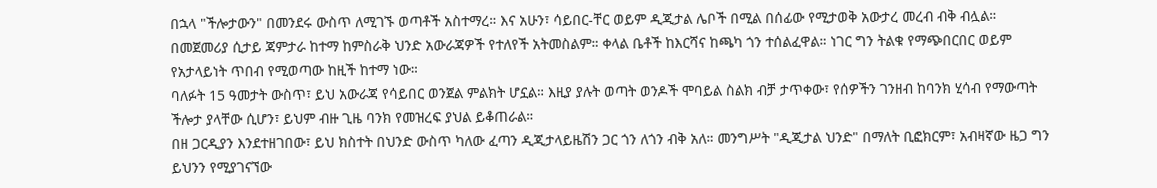በኋላ "ችሎታውን" በመንደሩ ውስጥ ለሚገኙ ወጣቶች አስተማረ። እና አሁን፣ ሳይበር-ቸር ወይም ዲጂታል ሌቦች በሚል በሰፊው የሚታወቅ አውታረ መረብ ብቅ ብሏል።
በመጀመሪያ ሲታይ ጃምታራ ከተማ ከምስራቅ ህንድ አውራጃዎች የተለየች አትመስልም። ቀላል ቤቶች ከእርሻና ከጫካ ጎን ተሰልፈዋል። ነገር ግን ትልቁ የማጭበርበር ወይም የአታላይነት ጥበብ የሚወጣው ከዚች ከተማ ነው።
ባለፉት 15 ዓመታት ውስጥ፣ ይህ አውራጃ የሳይበር ወንጀል ምልክት ሆኗል። እዚያ ያሉት ወጣት ወንዶች ሞባይል ስልክ ብቻ ታጥቀው፣ የሰዎችን ገንዘብ ከባንክ ሂሳብ የማውጣት ችሎታ ያላቸው ሲሆን፣ ይህም ብዙ ጊዜ ባንክ የመዝረፍ ያህል ይቆጠራል።
በዘ ጋርዲያን እንደተዘገበው፣ ይህ ክስተት በህንድ ውስጥ ካለው ፈጣን ዲጂታላይዜሽን ጋር ጎን ለጎን ብቅ አለ። መንግሥት "ዲጂታል ህንድ" በማለት ቢፎክርም፣ አብዛኛው ዜጋ ግን ይህንን የሚያገናኘው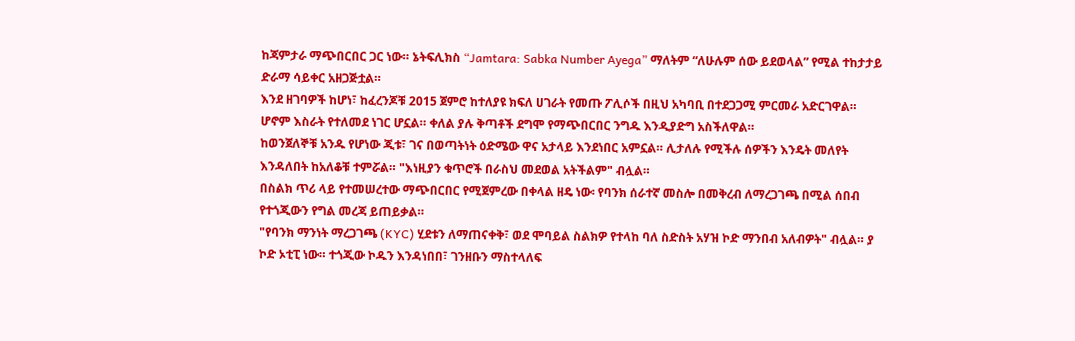ከጃምታራ ማጭበርበር ጋር ነው። ኔትፍሊክስ “Jamtara: Sabka Number Ayega” ማለትም “ለሁሉም ሰው ይደወላል” የሚል ተከታታይ ድራማ ሳይቀር አዘጋጅቷል።
እንደ ዘገባዎች ከሆነ፣ ከፈረንጆቹ 2015 ጀምሮ ከተለያዩ ክፍለ ሀገራት የመጡ ፖሊሶች በዚህ አካባቢ በተደጋጋሚ ምርመራ አድርገዋል።
ሆኖም እስራት የተለመደ ነገር ሆኗል። ቀለል ያሉ ቅጣቶች ደግሞ የማጭበርበር ንግዱ እንዲያድግ አስችለዋል።
ከወንጀለኞቹ አንዱ የሆነው ጂቱ፣ ገና በወጣትነት ዕድሜው ዋና አታላይ እንደነበር አምኗል። ሊታለሉ የሚችሉ ሰዎችን እንዴት መለየት እንዳለበት ከአለቆቹ ተምሯል። "እነዚያን ቁጥሮች በራስህ መደወል አትችልም" ብሏል።
በስልክ ጥሪ ላይ የተመሠረተው ማጭበርበር የሚጀምረው በቀላል ዘዴ ነው፡ የባንክ ሰራተኛ መስሎ በመቅረብ ለማረጋገጫ በሚል ሰበብ የተጎጂውን የግል መረጃ ይጠይቃል።
"የባንክ ማንነት ማረጋገጫ (KYC) ሂደቱን ለማጠናቀቅ፣ ወደ ሞባይል ስልክዎ የተላከ ባለ ስድስት አሃዝ ኮድ ማንበብ አለብዎት" ብሏል። ያ ኮድ ኦቲፒ ነው። ተጎጂው ኮዱን እንዳነበበ፣ ገንዘቡን ማስተላለፍ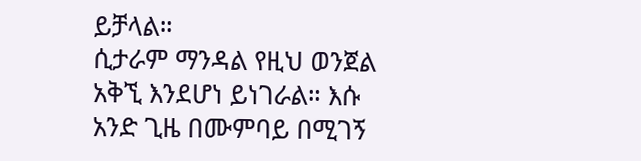ይቻላል።
ሲታራም ማንዳል የዚህ ወንጀል አቅኚ እንደሆነ ይነገራል። እሱ አንድ ጊዜ በሙምባይ በሚገኝ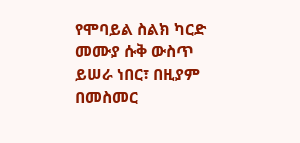የሞባይል ስልክ ካርድ መሙያ ሱቅ ውስጥ ይሠራ ነበር፣ በዚያም በመስመር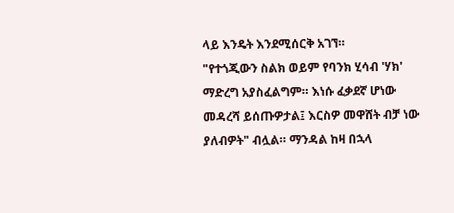ላይ እንዴት እንደሚሰርቅ አገኘ።
"የተጎጂውን ስልክ ወይም የባንክ ሂሳብ 'ሃክ' ማድረግ አያስፈልግም። እነሱ ፈቃደኛ ሆነው መዳረሻ ይሰጡዎታል፤ እርስዎ መዋሸት ብቻ ነው ያለብዎት" ብሏል። ማንዳል ከዛ በኋላ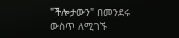"ችሎታውን" በመንደሩ ውስጥ ለሚገኙ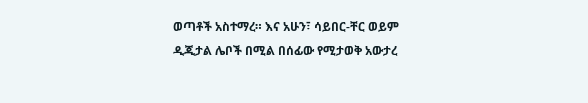ወጣቶች አስተማረ። እና አሁን፣ ሳይበር-ቸር ወይም ዲጂታል ሌቦች በሚል በሰፊው የሚታወቅ አውታረ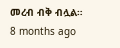መረብ ብቅ ብሏል።
8 months ago